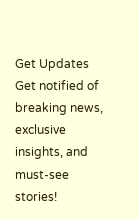Get Updates
Get notified of breaking news, exclusive insights, and must-see stories!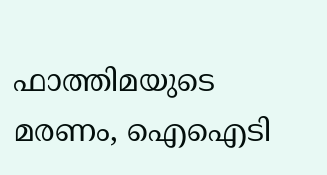ഫാത്തിമയുടെ മരണം, ഐഐടി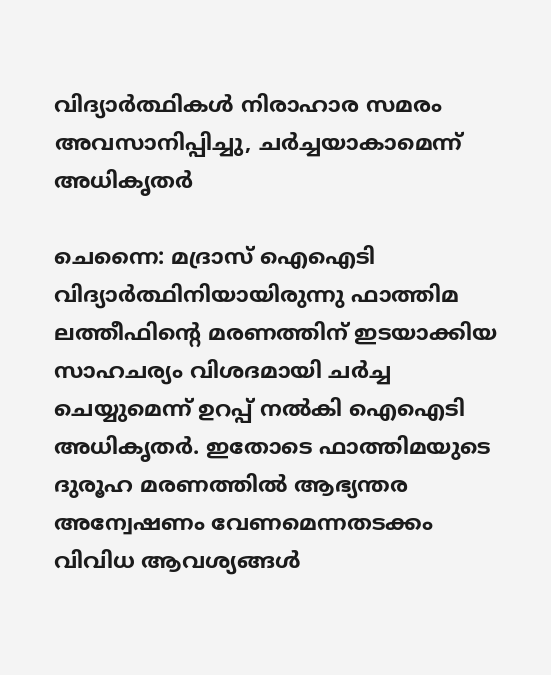വിദ്യാർത്ഥികൾ നിരാഹാര സമരം അവസാനിപ്പിച്ചു, ചർച്ചയാകാമെന്ന് അധികൃതർ

ചെന്നൈ: മദ്രാസ് ഐഐടി വിദ്യാർത്ഥിനിയായിരുന്നു ഫാത്തിമ ലത്തീഫിന്റെ മരണത്തിന് ഇടയാക്കിയ സാഹചര്യം വിശദമായി ചർച്ച ചെയ്യുമെന്ന് ഉറപ്പ് നൽകി ഐഐടി അധികൃതർ. ഇതോടെ ഫാത്തിമയുടെ ദുരൂഹ മരണത്തിൽ ആഭ്യന്തര അന്വേഷണം വേണമെന്നതടക്കം വിവിധ ആവശ്യങ്ങൾ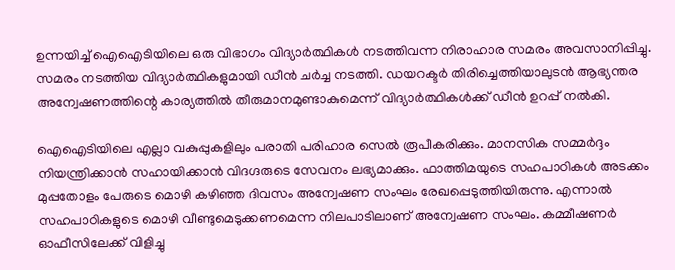ഉന്നയിച്ച് ഐഐടിയിലെ ഒരു വിഭാഗം വിദ്യാർത്ഥികൾ നടത്തിവന്ന നിരാഹാര സമരം അവസാനിപ്പിച്ചു. സമരം നടത്തിയ വിദ്യാർത്ഥികളുമായി ഡീൻ ചർച്ച നടത്തി. ഡയറക്ടർ തിരിച്ചെത്തിയാലുടൻ ആഭ്യന്തര അന്വേഷണത്തിന്റെ കാര്യത്തിൽ തീരുമാനമുണ്ടാകുമെന്ന് വിദ്യാർത്ഥികൾക്ക് ഡീൻ ഉറപ്പ് നൽകി.

ഐഐടിയിലെ എല്ലാ വകുപ്പുകളിലും പരാതി പരിഹാര സെൽ രൂപീകരിക്കും. മാനസിക സമ്മർദ്ദം നിയന്ത്രിക്കാൻ സഹായിക്കാൻ വിദഗ്ദരുടെ സേവനം ലഭ്യമാക്കും. ഫാത്തിമയുടെ സഹപാഠികൾ അടക്കം മുപ്പതോളം പേരുടെ മൊഴി കഴിഞ്ഞ ദിവസം അന്വേഷണ സംഘം രേഖപ്പെടുത്തിയിരുന്നു. എന്നാൽ സഹപാഠികളുടെ മൊഴി വീണ്ടുമെടുക്കണമെന്ന നിലപാടിലാണ് അന്വേഷണ സംഘം. കമ്മീഷണർ ഓഫീസിലേക്ക് വിളിച്ചു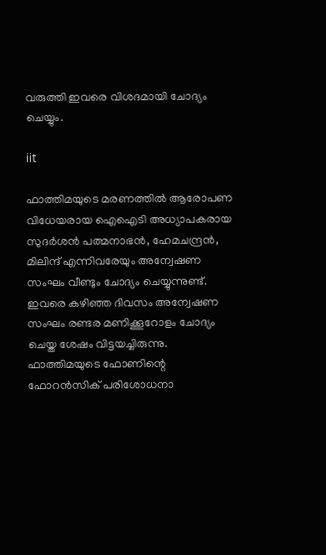വരുത്തി ഇവരെ വിശദമായി ചോദ്യം ചെയ്യും.

iit

ഫാത്തിമയുടെ മരണത്തിൽ ആരോപണ വിധേയരായ ഐഐടി അധ്യാപകരായ സുദർശൻ പത്മനാഭൻ, ഹേമചന്ദ്രൻ, മിലിന്ദ് എന്നിവരേയും അന്വേഷണ സംഘം വീണ്ടും ചോദ്യം ചെയ്യുന്നുണ്ട്. ഇവരെ കഴിഞ്ഞ ദിവസം അന്വേഷണ സംഘം രണ്ടര മണിക്കൂറോളം ചോദ്യം ചെയ്ത ശേഷം വിട്ടയച്ചിരുന്നു. ഫാത്തിമയുടെ ഫോണിന്റെ ഫോറൻസിക് പരിശോധനാ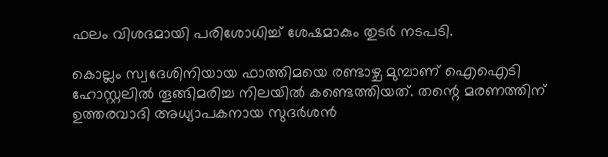ഫലം വിശദമായി പരിശോധിച്ച് ശേഷമാകും തുടർ നടപടി.

കൊല്ലം സ്വദേശിനിയായ ഫാത്തിമയെ രണ്ടാഴ്ച മുമ്പാണ് ഐഐടി ഹോസ്റ്റലിൽ തൂങ്ങിമരിച്ച നിലയിൽ കണ്ടെത്തിയത്. തന്റെ മരണത്തിന് ഉത്തരവാദി അധ്യാപകനായ സുദർശൻ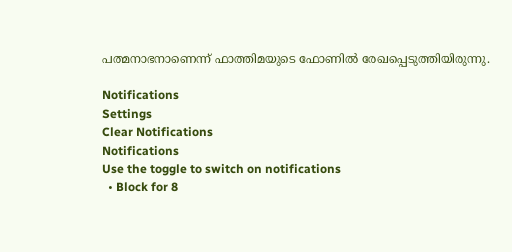പത്മനാഭനാണെന്ന് ഫാത്തിമയുടെ ഫോണിൽ രേഖപ്പെടുത്തിയിരുന്നു.

Notifications
Settings
Clear Notifications
Notifications
Use the toggle to switch on notifications
  • Block for 8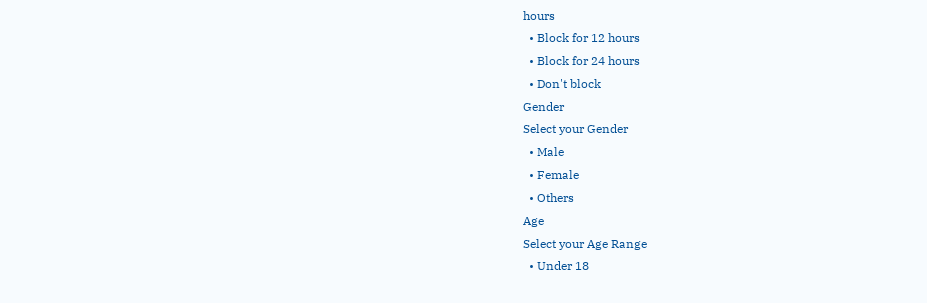hours
  • Block for 12 hours
  • Block for 24 hours
  • Don't block
Gender
Select your Gender
  • Male
  • Female
  • Others
Age
Select your Age Range
  • Under 18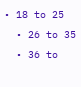• 18 to 25
  • 26 to 35
  • 36 to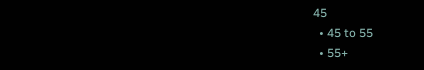45
  • 45 to 55
  • 55+